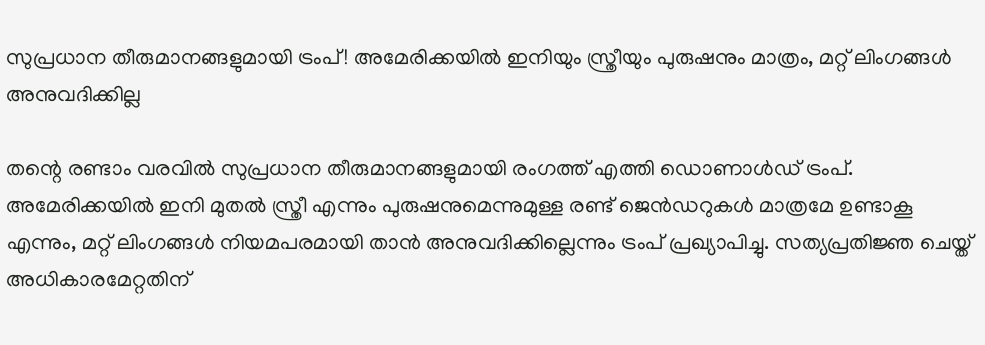സുപ്രധാന തീരുമാനങ്ങളുമായി ട്രംപ്! അമേരിക്കയിൽ ഇനിയും സ്ത്രീയും പുരുഷനും മാത്രം, മറ്റ് ലിംഗങ്ങൾ  അനുവദിക്കില്ല

തന്റെ രണ്ടാം വരവിൽ സുപ്രധാന തീരുമാനങ്ങളുമായി രംഗത്ത് എത്തി ഡൊണാള്‍ഡ് ട്രംപ്. അമേരിക്കയില്‍ ഇനി മുതല്‍ സ്ത്രീ എന്നും പുരുഷനുമെന്നുമുള്ള രണ്ട് ജെന്‍ഡറുകള്‍ മാത്രമേ ഉണ്ടാകൂ എന്നും, മറ്റ് ലിംഗങ്ങള്‍ നിയമപരമായി താൻ അനുവദിക്കില്ലെന്നും ട്രംപ് പ്രഖ്യാപിച്ചു. സത്യപ്രതിജ്ഞ ചെയ്ത് അധികാരമേറ്റതിന്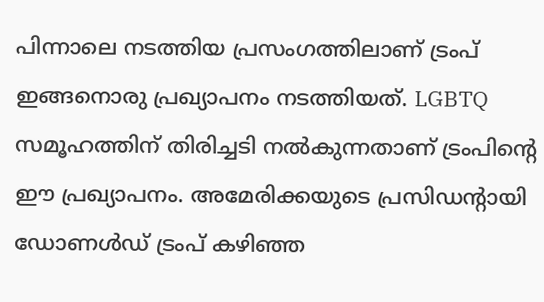പിന്നാലെ നടത്തിയ പ്രസംഗത്തിലാണ് ട്രംപ് ഇങ്ങനൊരു പ്രഖ്യാപനം നടത്തിയത്. LGBTQ സമൂഹത്തിന് തിരിച്ചടി നൽകുന്നതാണ് ട്രംപിന്റെ ഈ പ്രഖ്യാപനം. അമേരിക്കയുടെ പ്രസിഡന്റായി ഡോണൾഡ് ട്രംപ് കഴിഞ്ഞ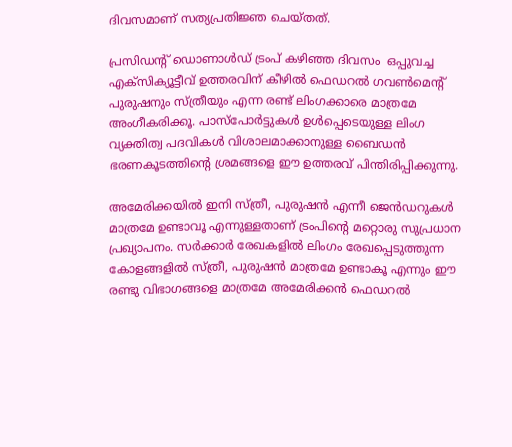ദിവസമാണ് സത്യപ്രതിജ്ഞ ചെയ്തത്.

പ്രസിഡൻ്റ് ഡൊണാൾഡ് ട്രംപ് കഴിഞ്ഞ ദിവസം  ഒപ്പുവച്ച എക്‌സിക്യൂട്ടീവ് ഉത്തരവിന് കീഴിൽ ഫെഡറൽ ഗവൺമെൻ്റ് പുരുഷനും സ്ത്രീയും എന്ന രണ്ട് ലിംഗക്കാരെ മാത്രമേ അംഗീകരിക്കൂ. പാസ്‌പോർട്ടുകൾ ഉൾപ്പെടെയുള്ള ലിംഗ വ്യക്തിത്വ പദവികൾ വിശാലമാക്കാനുള്ള ബൈഡൻ ഭരണകൂടത്തിൻ്റെ ശ്രമങ്ങളെ ഈ ഉത്തരവ് പിന്തിരിപ്പിക്കുന്നു.

അമേരിക്കയിൽ ഇനി സ്ത്രീ, പുരുഷൻ എന്നീ ജെൻഡറുകൾ മാത്രമേ ഉണ്ടാവൂ എന്നുള്ളതാണ് ട്രംപിന്റെ മറ്റൊരു സുപ്രധാന പ്രഖ്യാപനം. സർക്കാർ രേഖകളിൽ ലിംഗം രേഖപ്പെടുത്തുന്ന കോളങ്ങളിൽ സ്ത്രീ, പുരുഷൻ മാത്രമേ ഉണ്ടാകൂ എന്നും ഈ രണ്ടു വിഭാഗങ്ങളെ മാത്രമേ അമേരിക്കൻ ഫെഡറൽ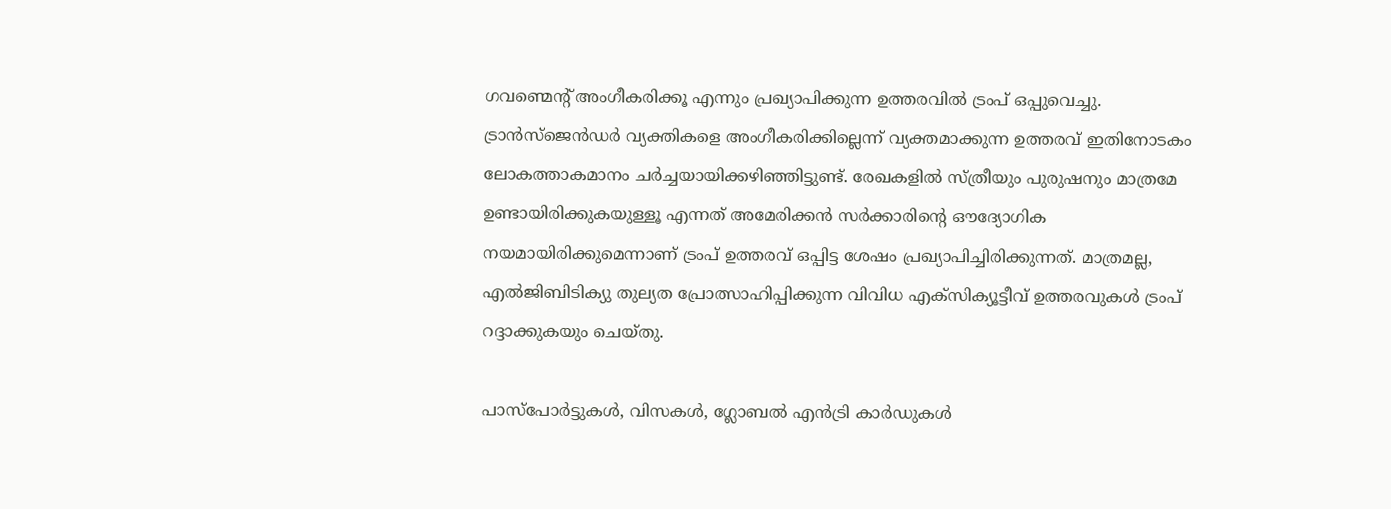ഗവണ്മെന്റ് അംഗീകരിക്കൂ എന്നും പ്രഖ്യാപിക്കുന്ന ഉത്തരവിൽ ട്രംപ് ഒപ്പുവെച്ചു. ട്രാൻസ്ജെൻഡർ വ്യക്തികളെ അംഗീകരിക്കില്ലെന്ന് വ്യക്തമാക്കുന്ന ഉത്തരവ് ഇതിനോടകം ലോകത്താകമാനം ചർച്ചയായിക്കഴിഞ്ഞിട്ടുണ്ട്. രേഖകളിൽ സ്ത്രീയും പുരുഷനും മാത്രമേ ഉണ്ടായിരിക്കുകയുള്ളൂ എന്നത് അമേരിക്കൻ സർക്കാരിന്റെ ഔദ്യോഗിക നയമായിരിക്കുമെന്നാണ് ട്രംപ് ഉത്തരവ് ഒപ്പിട്ട ശേഷം പ്രഖ്യാപിച്ചിരിക്കുന്നത്. മാത്രമല്ല, എൽജിബിടിക്യു തുല്യത പ്രോത്സാഹിപ്പിക്കുന്ന വിവിധ എക്സിക്യൂട്ടീവ് ഉത്തരവുകൾ ട്രംപ് റദ്ദാക്കുകയും ചെയ്തു.

പാസ്‌പോർട്ടുകൾ, വിസകൾ, ഗ്ലോബൽ എൻട്രി കാർഡുകൾ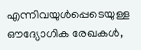എന്നിവയുൾപ്പെടെയുള്ള ഔദ്യോഗിക രേഖകൾ,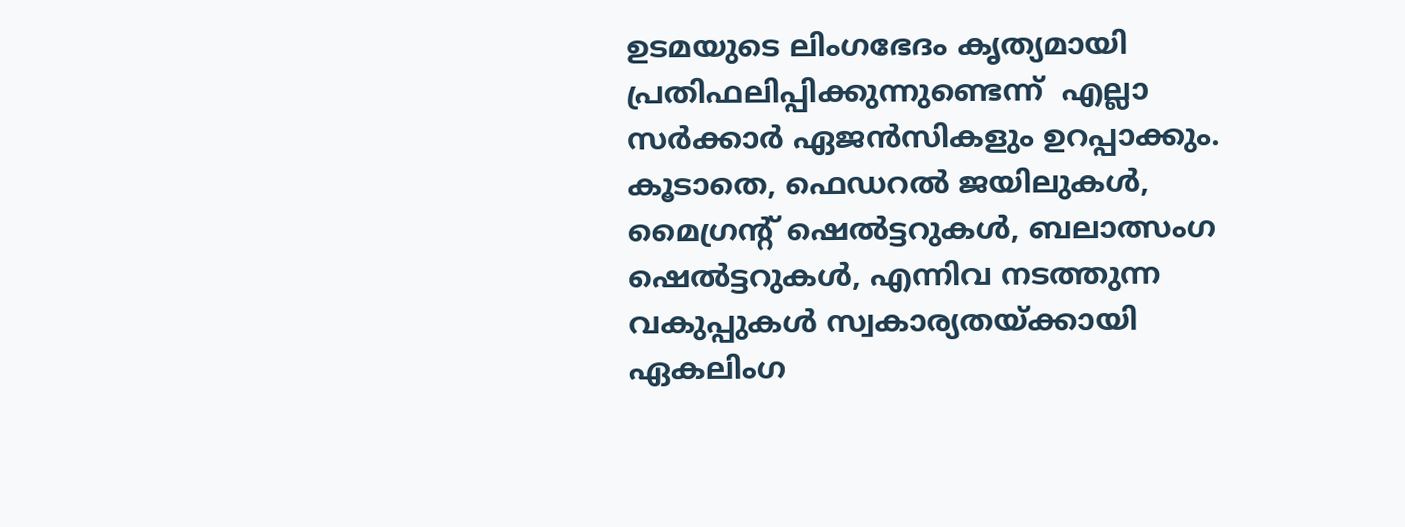ഉടമയുടെ ലിംഗഭേദം കൃത്യമായി പ്രതിഫലിപ്പിക്കുന്നുണ്ടെന്ന്  എല്ലാ സർക്കാർ ഏജൻസികളും ഉറപ്പാക്കും. കൂടാതെ, ഫെഡറൽ ജയിലുകൾ, മൈഗ്രൻ്റ് ഷെൽട്ടറുകൾ, ബലാത്സംഗ ഷെൽട്ടറുകൾ, എന്നിവ നടത്തുന്ന വകുപ്പുകൾ സ്വകാര്യതയ്ക്കായി ഏകലിംഗ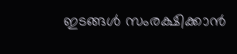ഇടങ്ങൾ സംരക്ഷിക്കാൻ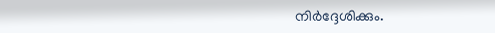നിർദ്ദേശിക്കും.